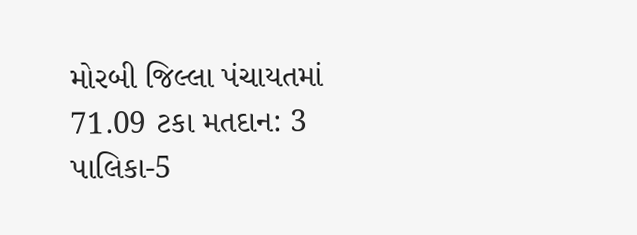મોરબી જિલ્લા પંચાયતમાં 71.09 ટકા મતદાન: 3 પાલિકા-5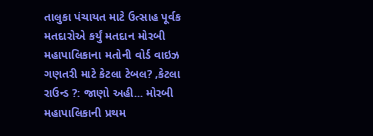તાલુકા પંચાયત માટે ઉત્સાહ પૂર્વક મતદારોએ કર્યું મતદાન મોરબી મહાપાલિકાના મતોની વોર્ડ વાઇઝ ગણતરી માટે કેટલા ટેબલ? ,કેટલા રાઉન્ડ ?: જાણો અહી... મોરબી મહાપાલિકાની પ્રથમ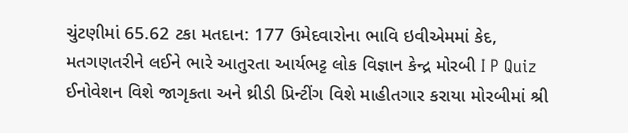ચુંટણીમાં 65.62 ટકા મતદાન: 177 ઉમેદવારોના ભાવિ ઇવીએમમાં કેદ, મતગણતરીને લઈને ભારે આતુરતા આર્યભટ્ટ લોક વિજ્ઞાન કેન્દ્ર મોરબી I P Quiz ઈનોવેશન વિશે જાગૃકતા અને થ્રીડી પ્રિન્ટીંગ વિશે માહીતગાર કરાયા મોરબીમાં શ્રી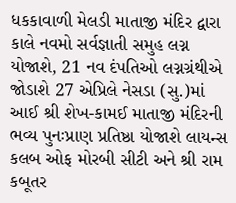ધકકાવાળી મેલડી માતાજી મંદિર દ્વારા કાલે નવમો સર્વજ્ઞાતી સમુહ લગ્ન યોજાશે, 21 નવ દંપતિઓ લગ્નગ્રંથીએ જોડાશે 27 એપ્રિલે નેસડા (સુ.)માં આઈ શ્રી શેખ-કામઈ માતાજી મંદિરની ભવ્ય પુનઃપ્રાણ પ્રતિષ્ઠા યોજાશે લાયન્સ કલબ ઓફ મોરબી સીટી અને શ્રી રામ કબૂતર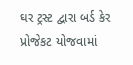ઘર ટ્રસ્ટ દ્વારા બર્ડ કેર પ્રોજેકટ યોજવામાં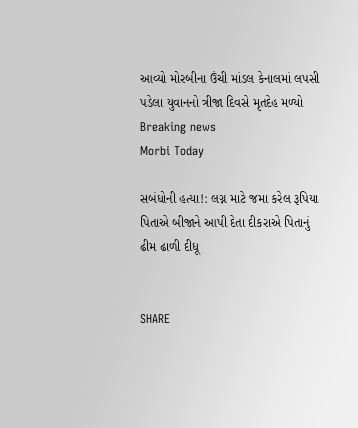આવ્યો મોરબીના ઉંચી માંડલ કેનાલમાં લપસી પડેલા યુવાનનો ત્રીજા દિવસે મૃતદેહ મળ્યો
Breaking news
Morbi Today

સબંધોની હત્યા!: લગ્ન માટે જમા કરેલ રૂપિયા પિતાએ બીજાને આપી દેતા દીકરાએ પિતાનું ઢીમ ઢાળી દીધૂ


SHARE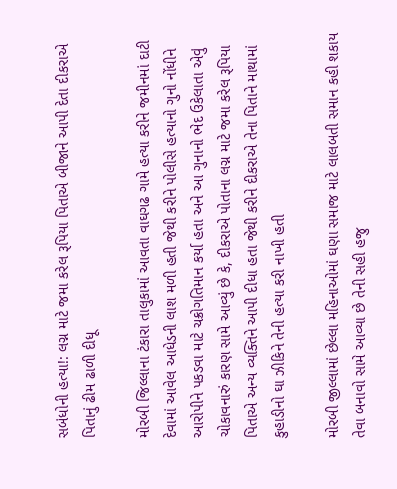સબંધોની હત્યા!: લગ્ન માટે જમા કરેલ રૂપિયા પિતાએ બીજાને આપી દેતા દીકરાએ પિતાનું ઢીમ ઢાળી દીધૂ

મોરબી જિલ્લાના ટંકારા તાલુકામાં આવતા વાઘગઢ ગામે હત્યા કરીને જમીનમાં દાટી દેવામાં આવેલ આધેડની લાશ મળી હતી જેથી કરીને પોલીસે હત્યાનો ગુનો નોંધીને આરોપીને પકડવા માટે ચક્રોગતિમાન કર્યા હતા અને આ ગુનાનો ભેદ ઉકેલાતા એવું ચોકાવનારું કારણ સામે આવ્યું છે કે, દીકરાએ પોતાના લગ્ન માટે જમા કરેલ રૂપિયા પિતાએ અન્ય વ્યક્તિને આપી દીધા હતા જેથી કરીને દીકરાએ તેના પિતાને માથામાં કુહાડીનો ઘા ઝીકિને તેની હત્યા કરી નાખી હતી

મોરબી જીલ્લામાં છેલ્લા મહિનાઓમાં ઘણા સમાજ માટે લાલબતી સમાન કહી શકાય તેવા બનાવો સામે આવ્યા છે તેની સહી હજુ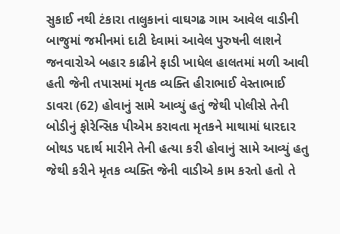સુકાઈ નથી ટંકારા તાલુકાનાં વાઘગઢ ગામ આવેલ વાડીની બાજુમાં જમીનમાં દાટી દેવામાં આવેલ પુરુષની લાશને જનવારોએ બહાર કાઢીને ફાડી ખાધેલ હાલતમાં મળી આવી હતી જેની તપાસમાં મૃતક વ્યક્તિ હીરાભાઈ વેસ્તાભાઈ ડાવરા (62) હોવાનું સામે આવ્યું હતું જેથી પોલીસે તેની બોડીનું ફોરેન્સિક પીએમ કરાવતા મૃતકને માથામાં ધારદાર બોથડ પદાર્થ મારીને તેની હત્યા કરી હોવાનું સામે આવ્યું હતુ જેથી કરીને મૃતક વ્યક્તિ જેની વાડીએ કામ કરતો હતો તે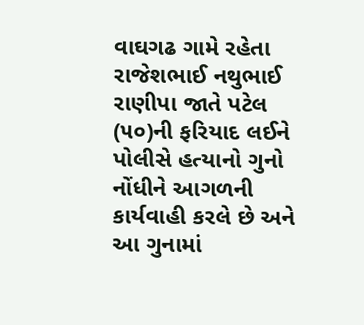વાઘગઢ ગામે રહેતા રાજેશભાઈ નથુભાઈ રાણીપા જાતે પટેલ (૫૦)ની ફરિયાદ લઈને પોલીસે હત્યાનો ગુનો નોંધીને આગળની કાર્યવાહી કરલે છે અને આ ગુનામાં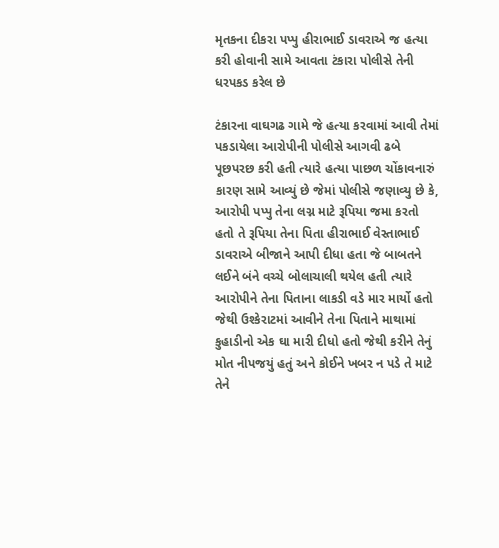મૃતકના દીકરા પપ્પુ હીરાભાઈ ડાવરાએ જ હત્યા કરી હોવાની સામે આવતા ટંકારા પોલીસે તેની ધરપકડ કરેલ છે

ટંકારના વાઘગઢ ગામે જે હત્યા કરવામાં આવી તેમાં પકડાયેલા આરોપીની પોલીસે આગવી ઢબે પૂછપરછ કરી હતી ત્યારે હત્યા પાછળ ચોંકાવનારું કારણ સામે આવ્યું છે જેમાં પોલીસે જણાવ્યુ છે કે, આરોપી પપ્પુ તેના લગ્ન માટે રૂપિયા જમા કરતો હતો તે રૂપિયા તેના પિતા હીરાભાઈ વેસ્તાભાઈ ડાવરાએ બીજાને આપી દીધા હતા જે બાબતને લઈને બંને વચ્ચે બોલાચાલી થયેલ હતી ત્યારે આરોપીને તેના પિતાના લાકડી વડે માર માર્યો હતો જેથી ઉશ્કેરાટમાં આવીને તેના પિતાને માથામાં કુહાડીનો એક ઘા મારી દીધો હતો જેથી કરીને તેનું મોત નીપજયું હતું અને કોઈને ખબર ન પડે તે માટે તેને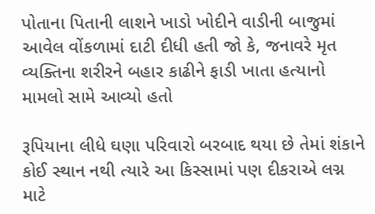પોતાના પિતાની લાશને ખાડો ખોદીને વાડીની બાજુમાં આવેલ વોંકળામાં દાટી દીધી હતી જો કે, જનાવરે મૃત વ્યક્તિના શરીરને બહાર કાઢીને ફાડી ખાતા હત્યાનો મામલો સામે આવ્યો હતો

રૂપિયાના લીધે ઘણા પરિવારો બરબાદ થયા છે તેમાં શંકાને કોઈ સ્થાન નથી ત્યારે આ કિસ્સામાં પણ દીકરાએ લગ્ન માટે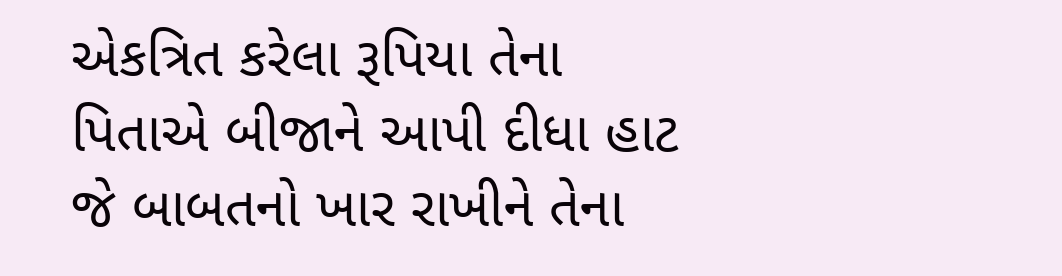એકત્રિત કરેલા રૂપિયા તેના પિતાએ બીજાને આપી દીધા હાટ જે બાબતનો ખાર રાખીને તેના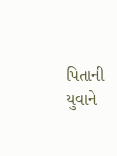પિતાની યુવાને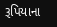રૂપિયાના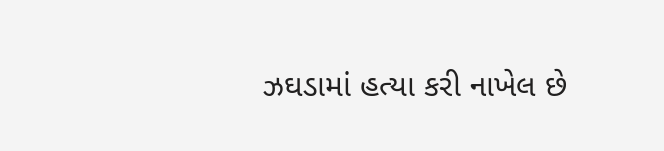ઝઘડામાં હત્યા કરી નાખેલ છે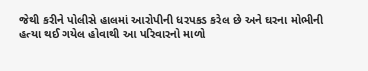જેથી કરીને પોલીસે હાલમાં આરોપીની ધરપકડ કરેલ છે અને ઘરના મોભીની હત્યા થઈ ગયેલ હોવાથી આ પરિવારનો માળો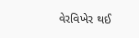વેરવિખેર થઈ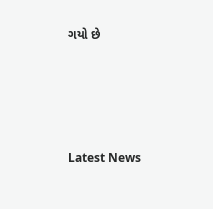ગયો છે






Latest News